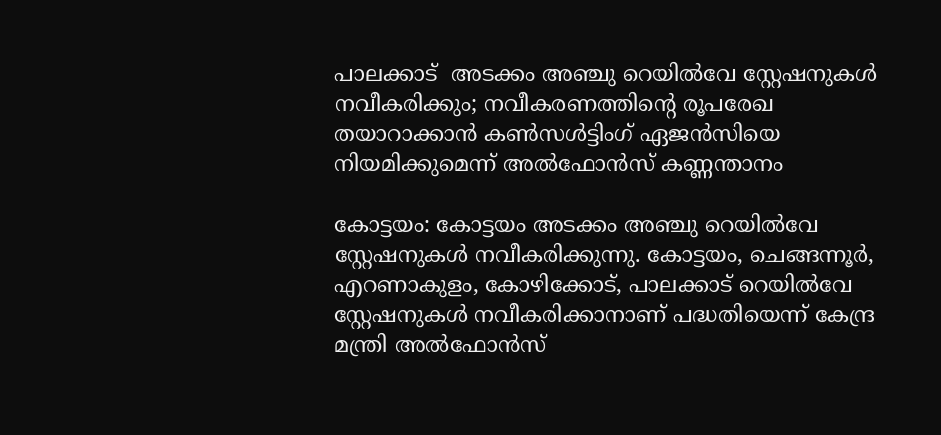പാലക്കാട്  അടക്കം അഞ്ചു റെയിൽവേ സ്റ്റേഷനുകൾ നവീകരിക്കും; നവീകരണത്തിന്‍റെ രൂപരേഖ തയാറാക്കാൻ കണ്‍സൾട്ടിംഗ് ഏജൻസിയെ നിയമിക്കുമെന്ന് അൽഫോൻസ് കണ്ണന്താനം

കോട്ടയം: കോട്ടയം അടക്കം അഞ്ചു റെയിൽവേ സ്റ്റേഷനുകൾ നവീകരിക്കുന്നു. കോട്ടയം, ചെങ്ങന്നൂർ, എറണാകുളം, കോഴിക്കോട്, പാലക്കാട് റെയിൽവേ സ്റ്റേഷനുകൾ നവീകരിക്കാനാണ് പദ്ധതിയെന്ന് കേന്ദ്ര മന്ത്രി അൽഫോൻസ്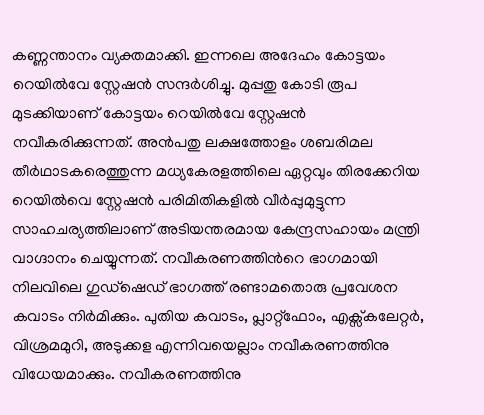കണ്ണന്താനം വ്യക്തമാക്കി. ഇന്നലെ അദേഹം കോട്ടയം റെയിൽവേ സ്റ്റേഷൻ സന്ദർശിച്ചു. മുപ്പതു കോടി രൂപ മുടക്കിയാണ് കോട്ടയം റെയിൽവേ സ്റ്റേഷൻ നവീകരിക്കുന്നത്. അൻപതു ലക്ഷത്തോളം ശബരിമല തീർഥാടകരെത്തുന്ന മധ്യകേരളത്തിലെ ഏറ്റവും തിരക്കേറിയ റെയിൽവെ സ്റ്റേഷൻ പരിമിതികളിൽ വീർപ്പുമുട്ടുന്ന സാഹചര്യത്തിലാണ് അടിയന്തരമായ കേന്ദ്രസഹായം മന്ത്രി വാഗ്ദാനം ചെയ്യുന്നത്. നവീകരണത്തിന്‍റെ ഭാഗമായി നിലവിലെ ഗുഡ്ഷെഡ് ഭാഗത്ത് രണ്ടാമതൊരു പ്രവേശന കവാടം നിർമിക്കും. പുതിയ കവാടം, പ്ലാറ്റ്ഫോം, എക്സ്കലേറ്റർ, വിശ്രമമുറി, അടുക്കള എന്നിവയെല്ലാം നവീകരണത്തിനു വിധേയമാക്കും. നവീകരണത്തിനു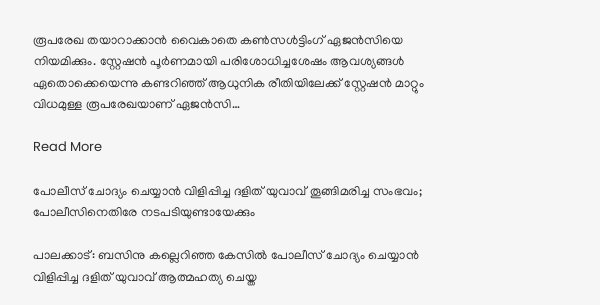രൂപരേഖ തയാറാക്കാൻ വൈകാതെ കണ്‍സൾട്ടിംഗ് ഏജൻസിയെ നിയമിക്കും. സ്റ്റേഷൻ പൂർണമായി പരിശോധിച്ചശേഷം ആവശ്യങ്ങൾ ഏതൊക്കെയെന്നു കണ്ടറിഞ്ഞ് ആധുനിക രീതിയിലേക്ക് സ്റ്റേഷൻ മാറ്റും വിധമുള്ള രൂപരേഖയാണ് ഏജൻസി…

Read More

പോലീസ് ചോദ്യം ചെയ്യാൻ വിളിപ്പിച്ച ദളിത് യുവാവ് തൂങ്ങിമരിച്ച സംഭവം; പോലീസിനെതിരേ നടപടിയുണ്ടായേക്കും

പാലക്കാട്: ബസിനു കല്ലെറിഞ്ഞ കേസിൽ പോലീസ് ചോദ്യം ചെയ്യാൻ വിളിപ്പിച്ച ദളിത് യുവാവ് ആത്മഹത്യ ചെയ്ത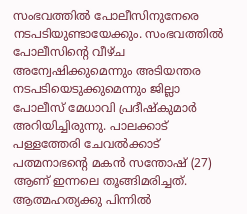സംഭവത്തിൽ പോലീസിനുനേരെ നടപടിയുണ്ടായേക്കും. സംഭവത്തിൽ പോലീസിന്‍റെ വീഴ്ച അന്വേഷിക്കുമെന്നും അടിയന്തര നടപടിയെടുക്കുമെന്നും ജില്ലാ പോലീസ് മേധാവി പ്രദീഷ്കുമാർ അറിയിച്ചിരുന്നു. പാലക്കാട് പള്ളത്തേരി ചേവൽക്കാട് പത്മനാഭന്‍റെ മകൻ സന്തോഷ് (27) ആണ് ഇന്നലെ തൂങ്ങിമരിച്ചത്. ആത്മഹത്യക്കു പിന്നിൽ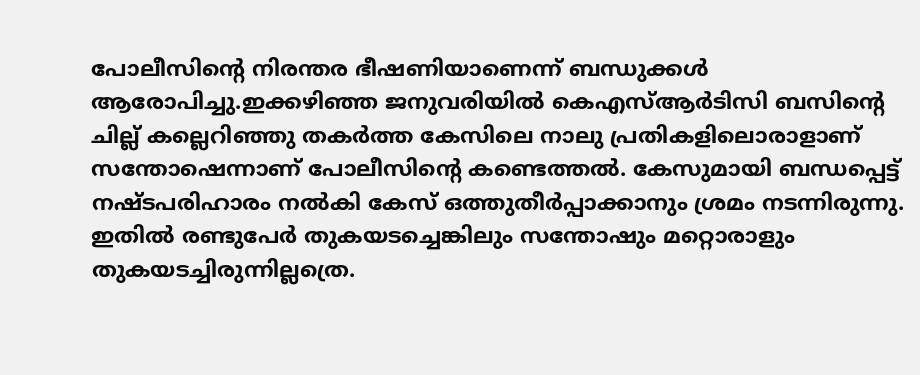പോലീസിന്‍റെ നിരന്തര ഭീഷണിയാണെന്ന് ബന്ധുക്കൾ ആരോപിച്ചു.ഇക്കഴിഞ്ഞ ജനുവരിയിൽ കെഎസ്ആർടിസി ബസിന്‍റെ ചില്ല് കല്ലെറിഞ്ഞു തകർത്ത കേസിലെ നാലു പ്രതികളിലൊരാളാണ് സന്തോഷെന്നാണ് പോലീസിന്‍റെ കണ്ടെത്തൽ. കേസുമായി ബന്ധപ്പെട്ട് നഷ്ടപരിഹാരം നൽകി കേസ് ഒത്തുതീർപ്പാക്കാനും ശ്രമം നടന്നിരുന്നു. ഇതിൽ രണ്ടുപേർ തുകയടച്ചെങ്കിലും സന്തോഷും മറ്റൊരാളും തുകയടച്ചിരുന്നില്ലത്രെ.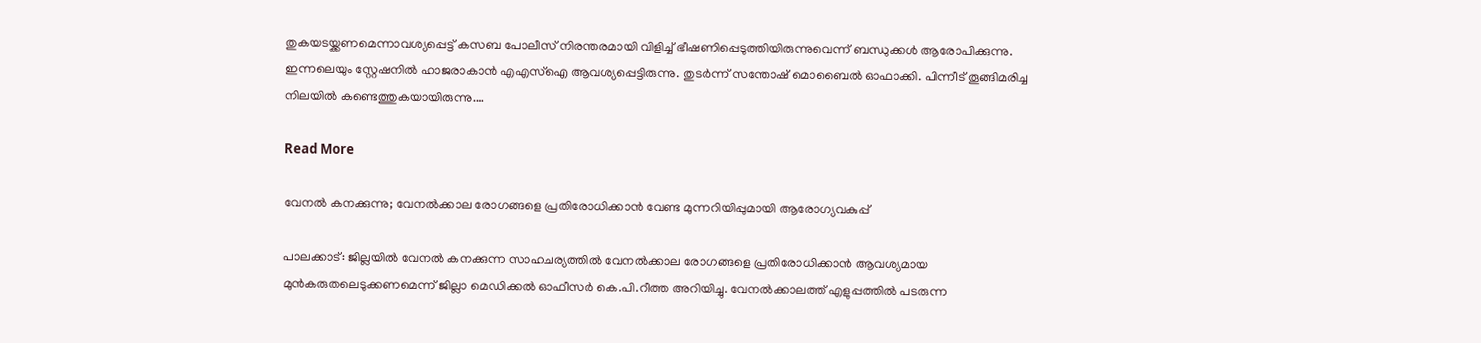തുകയടയ്ക്കണമെന്നാവശ്യപ്പെട്ട് കസബ പോലീസ് നിരന്തരമായി വിളിച്ച് ഭീഷണിപ്പെടുത്തിയിരുന്നുവെന്ന് ബന്ധുക്കൾ ആരോപിക്കുന്നു. ഇന്നലെയും സ്റ്റേഷനിൽ ഹാജരാകാൻ എഎസ്ഐ ആവശ്യപ്പെട്ടിരുന്നു. തുടർന്ന് സന്തോഷ് മൊബൈൽ ഓഫാക്കി. പിന്നീട് തൂങ്ങിമരിച്ച നിലയിൽ കണ്ടെത്തുകയായിരുന്നു.…

Read More

വേനൽ കനക്കുന്നു; വേനൽക്കാല രോഗങ്ങളെ പ്രതിരോധിക്കാൻ വേണ്ട മുന്നറിയിപ്പുമായി ആരോഗ്യവകുപ്പ്

പാലക്കാട്: ജില്ലയിൽ വേനൽ കനക്കുന്ന സാഹചര്യത്തിൽ വേനൽക്കാല രോഗങ്ങളെ പ്രതിരോധിക്കാൻ ആവശ്യമായ മുൻകരുതലെടുക്കണമെന്ന് ജില്ലാ മെഡിക്കൽ ഓഫീസർ കെ.പി.റീത്ത അറിയിച്ചു. വേനൽക്കാലത്ത് എളുപ്പത്തിൽ പടരുന്ന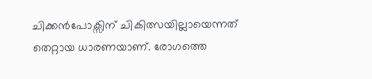ചിക്കൻപോക്സിന് ചികിത്സയില്ലായെന്നത് തെറ്റായ ധാരണയാണ്. രോഗത്തെ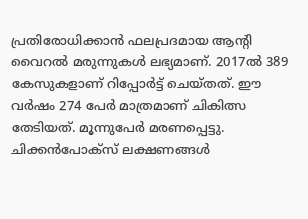പ്രതിരോധിക്കാൻ ഫലപ്രദമായ ആന്‍റി വൈറൽ മരുന്നുകൾ ലഭ്യമാണ്. 2017ൽ 389 കേസുകളാണ് റിപ്പോർട്ട് ചെയ്തത്. ഈ വർഷം 274 പേർ മാത്രമാണ് ചികിത്സ തേടിയത്. മൂന്നുപേർ മരണപ്പെട്ടു. ചിക്കൻപോക്സ് ലക്ഷണങ്ങൾ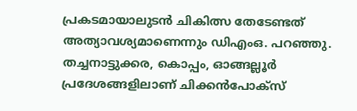പ്രകടമായാലുടൻ ചികിത്സ തേടേണ്ടത് അത്യാവശ്യമാണെന്നും ഡിഎംഒ. പറഞ്ഞു. തച്ചനാട്ടുക്കര, കൊപ്പം, ഓങ്ങല്ലൂർ പ്രദേശങ്ങളിലാണ് ചിക്കൻപോക്സ്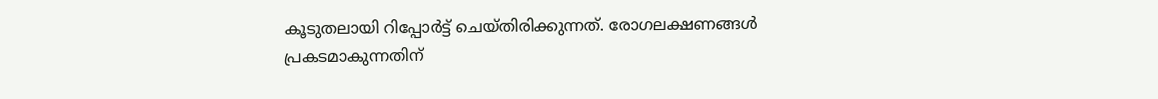കൂടുതലായി റിപ്പോർട്ട് ചെയ്തിരിക്കുന്നത്. രോഗലക്ഷണങ്ങൾ പ്രകടമാകുന്നതിന്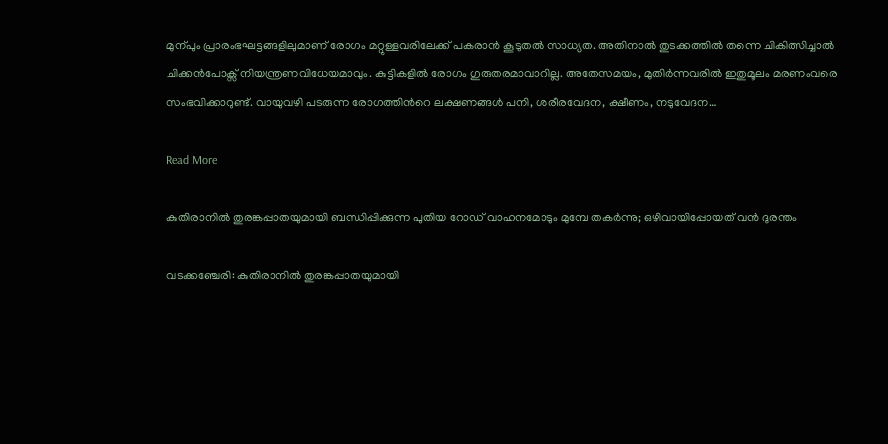മുന്പും പ്രാരംഭഘട്ടങ്ങളിലുമാണ് രോഗം മറ്റുള്ളവരിലേക്ക് പകരാൻ കൂടുതൽ സാധ്യത. അതിനാൽ തുടക്കത്തിൽ തന്നെ ചികിത്സിച്ചാൽ ചിക്കൻപോക്സ് നിയന്ത്രണവിധേയമാവും. കുട്ടികളിൽ രോഗം ഗുരുതരമാവാറില്ല. അതേസമയം, മുതിർന്നവരിൽ ഇതുമൂലം മരണംവരെ സംഭവിക്കാറുണ്ട്. വായുവഴി പടരുന്ന രോഗത്തിന്‍റെ ലക്ഷണങ്ങൾ പനി, ശരീരവേദന, ക്ഷീണം, നടുവേദന…

Read More

കുതിരാനിൽ തുരങ്കപ്പാതയുമായി ബന്ധിപ്പിക്കുന്ന പുതിയ റോഡ് വാഹനമോടും മുമ്പേ തകർന്നു; ഒഴിവായിപ്പോയത് വൻ ദുരന്തം

വടക്കഞ്ചേരി: കുതിരാനിൽ തുരങ്കപ്പാതയുമായി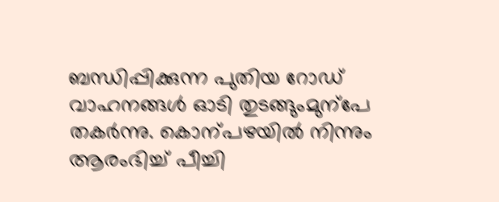ബന്ധിപ്പിക്കുന്ന പുതിയ റോഡ് വാഹനങ്ങൾ ഓടി തുടങ്ങുംമുന്പേ തകർന്നു. കൊന്പഴയിൽ നിന്നും ആരംഭിച്ച് പീച്ചി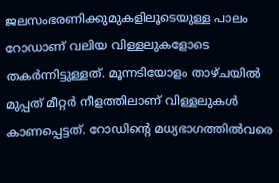ജലസംഭരണിക്കുമുകളിലൂടെയുള്ള പാലം റോഡാണ് വലിയ വിള്ളലുകളോടെ തകർന്നിട്ടുള്ളത്. മൂന്നടിയോളം താഴ്ചയിൽ മുപ്പത് മീറ്റർ നീളത്തിലാണ് വിള്ളലുകൾ കാണപ്പെട്ടത്. റോഡിന്‍റെ മധ്യഭാഗത്തിൽവരെ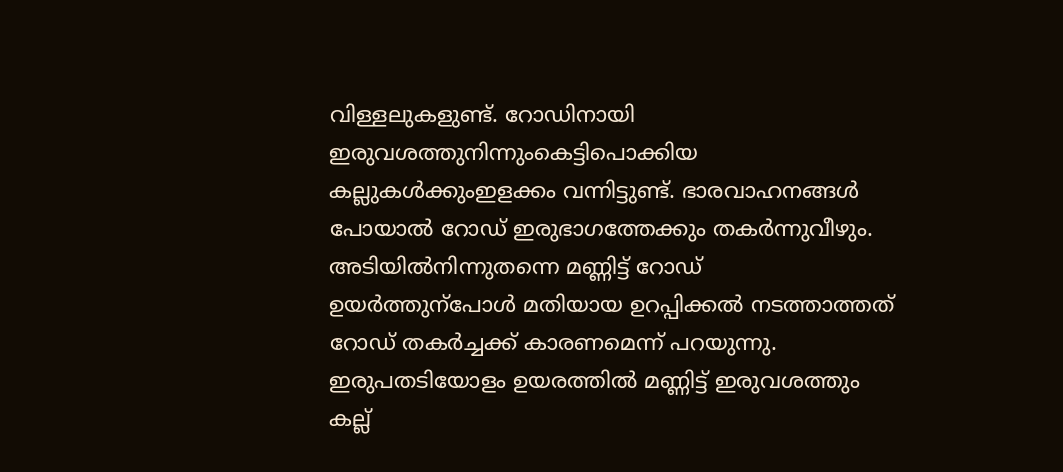വിള്ളലുകളുണ്ട്. റോഡിനായി ഇരുവശത്തുനിന്നുംകെട്ടിപൊക്കിയ കല്ലുകൾക്കുംഇളക്കം വന്നിട്ടുണ്ട്. ഭാരവാഹനങ്ങൾ പോയാൽ റോഡ് ഇരുഭാഗത്തേക്കും തകർന്നുവീഴും. അടിയിൽനിന്നുതന്നെ മണ്ണിട്ട് റോഡ് ഉയർത്തുന്പോൾ മതിയായ ഉറപ്പിക്കൽ നടത്താത്തത് റോഡ് തകർച്ചക്ക് കാരണമെന്ന് പറയുന്നു. ഇരുപതടിയോളം ഉയരത്തിൽ മണ്ണിട്ട് ഇരുവശത്തും കല്ല്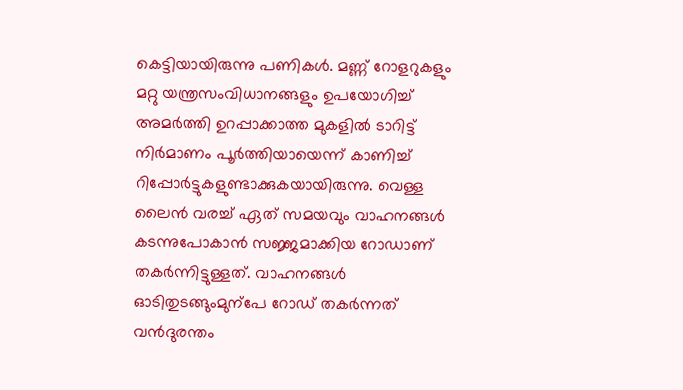കെട്ടിയായിരുന്നു പണികൾ. മണ്ണ് റോളറുകളും മറ്റു യന്ത്രസംവിധാനങ്ങളും ഉപയോഗിച്ച് അമർത്തി ഉറപ്പാക്കാത്ത മുകളിൽ ടാറിട്ട് നിർമാണം പൂർത്തിയായെന്ന് കാണിച്ച് റിപ്പോർട്ടുകളുണ്ടാക്കുകയായിരുന്നു. വെള്ള ലൈൻ വരച്ച് ഏത് സമയവും വാഹനങ്ങൾ കടന്നുപോകാൻ സജ്ജമാക്കിയ റോഡാണ് തകർന്നിട്ടുള്ളത്. വാഹനങ്ങൾ ഓടിതുടങ്ങുംമുന്പേ റോഡ് തകർന്നത് വൻദുരന്തം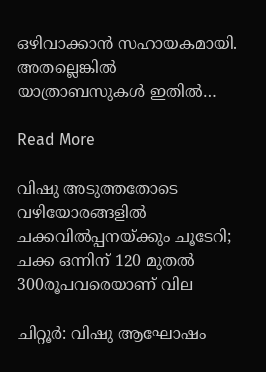ഒഴിവാക്കാൻ സഹായകമായി. അതല്ലെങ്കിൽ യാത്രാബസുകൾ ഇതിൽ…

Read More

വിഷു അടുത്തതോടെ വഴിയോരങ്ങളിൽ ചക്കവിൽപ്പനയ്ക്കും ചൂടേറി; ചക്ക ഒന്നിന് 120 മുതൽ 300രൂപവരെയാണ് വില

ചിറ്റൂർ: വിഷു ആഘോഷം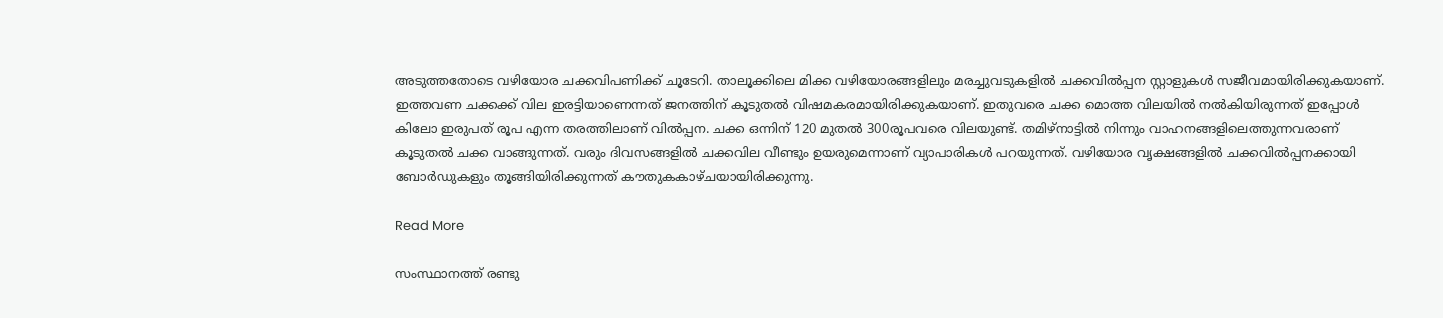അടുത്തതോടെ വഴിയോര ചക്കവിപണിക്ക് ചൂടേറി. താലൂക്കിലെ മിക്ക വഴിയോരങ്ങളിലും മരച്ചുവടുകളിൽ ചക്കവിൽപ്പന സ്റ്റാളുകൾ സജീവമായിരിക്കുകയാണ്. ഇത്തവണ ചക്കക്ക് വില ഇരട്ടിയാണെന്നത് ജനത്തിന് കൂടുതൽ വിഷമകരമായിരിക്കുകയാണ്. ഇതുവരെ ചക്ക മൊത്ത വിലയിൽ നൽകിയിരുന്നത് ഇപ്പോൾ കിലോ ഇരുപത് രൂപ എന്ന തരത്തിലാണ് വിൽപ്പന. ചക്ക ഒന്നിന് 120 മുതൽ 300രൂപവരെ വിലയുണ്ട്. തമിഴ്നാട്ടിൽ നിന്നും വാഹനങ്ങളിലെത്തുന്നവരാണ് കൂടുതൽ ചക്ക വാങ്ങുന്നത്. വരും ദിവസങ്ങളിൽ ചക്കവില വീണ്ടും ഉയരുമെന്നാണ് വ്യാപാരികൾ പറയുന്നത്. വഴിയോര വൃക്ഷങ്ങളിൽ ചക്കവിൽപ്പനക്കായി ബോർഡുകളും തൂങ്ങിയിരിക്കുന്നത് കൗതുകകാഴ്ചയായിരിക്കുന്നു.

Read More

സംസ്ഥാനത്ത് രണ്ടു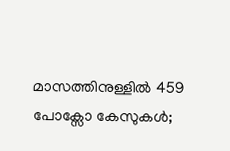മാസത്തിനുള്ളിൽ 459 പോക്സോ കേസുകൾ;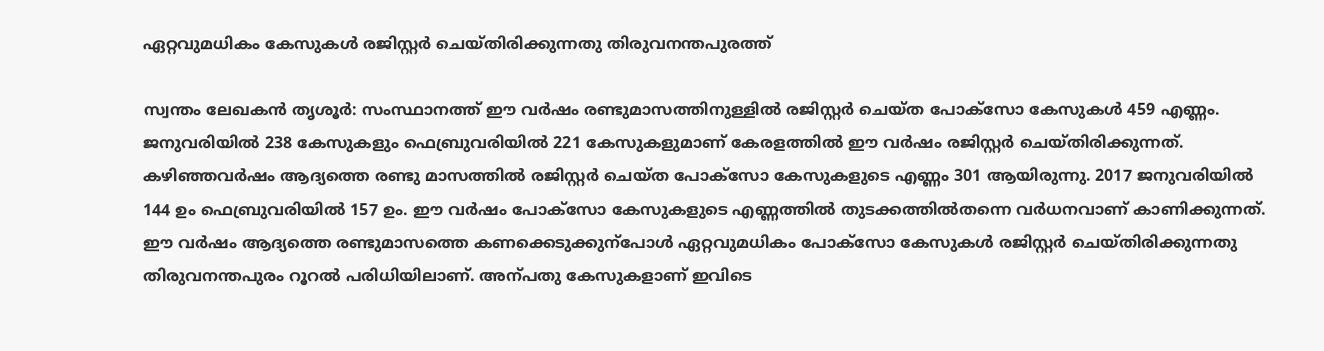ഏറ്റവുമധികം കേസുകൾ രജിസ്റ്റർ ചെയ്തിരിക്കുന്നതു തിരുവനന്തപുരത്ത്

സ്വന്തം ലേഖകൻ തൃശൂർ: സംസ്ഥാനത്ത് ഈ വർഷം രണ്ടുമാസത്തിനുള്ളിൽ രജിസ്റ്റർ ചെയ്ത പോക്സോ കേസുകൾ 459 എണ്ണം. ജനുവരിയിൽ 238 കേസുകളും ഫെബ്രുവരിയിൽ 221 കേസുകളുമാണ് കേരളത്തിൽ ഈ വർഷം രജിസ്റ്റർ ചെയ്തിരിക്കുന്നത്. കഴിഞ്ഞവർഷം ആദ്യത്തെ രണ്ടു മാസത്തിൽ രജിസ്റ്റർ ചെയ്ത പോക്സോ കേസുകളുടെ എണ്ണം 301 ആയിരുന്നു. 2017 ജനുവരിയിൽ 144 ഉം ഫെബ്രുവരിയിൽ 157 ഉം. ഈ വർഷം പോക്സോ കേസുകളുടെ എണ്ണത്തിൽ തുടക്കത്തിൽതന്നെ വർധനവാണ് കാണിക്കുന്നത്. ഈ വർഷം ആദ്യത്തെ രണ്ടുമാസത്തെ കണക്കെടുക്കുന്പോൾ ഏറ്റവുമധികം പോക്സോ കേസുകൾ രജിസ്റ്റർ ചെയ്തിരിക്കുന്നതു തിരുവനന്തപുരം റൂറൽ പരിധിയിലാണ്. അന്പതു കേസുകളാണ് ഇവിടെ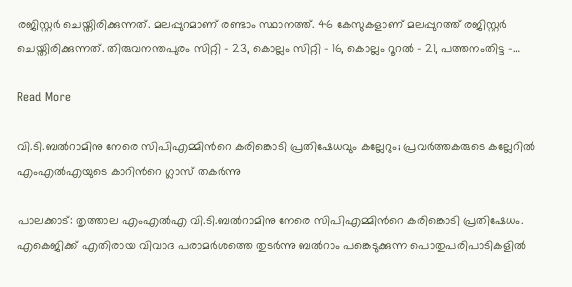രജിസ്റ്റർ ചെയ്തിരിക്കുന്നത്. മലപ്പുറമാണ് രണ്ടാം സ്ഥാനത്ത്. 46 കേസുകളാണ് മലപ്പുറത്ത് രജിസ്റ്റർ ചെയ്തിരിക്കുന്നത്. തിരുവനന്തപുരം സിറ്റി – 23, കൊല്ലം സിറ്റി – 16, കൊല്ലം റൂറൽ – 21, പത്തനംതിട്ട –…

Read More

വി.ടി.ബൽറാമിനു നേരെ സിപിഎമ്മിന്‍റെ കരിങ്കൊടി പ്രതിഷേധവും കല്ലേറും; പ്രവർത്തകരുടെ കല്ലേറിൽ എംഎൽഎയുടെ കാറിന്‍റെ ഗ്ലാസ് തകർന്നു

പാലക്കാട്: തൃത്താല എംഎൽഎ വി.ടി.ബൽറാമിനു നേരെ സിപിഎമ്മിന്‍റെ കരിങ്കൊടി പ്രതിഷേധം. എകെജിക്ക് എതിരായ വിവാദ പരാമർശത്തെ തുടർന്നു ബൽറാം പങ്കെടുക്കുന്ന പൊതുപരിപാടികളിൽ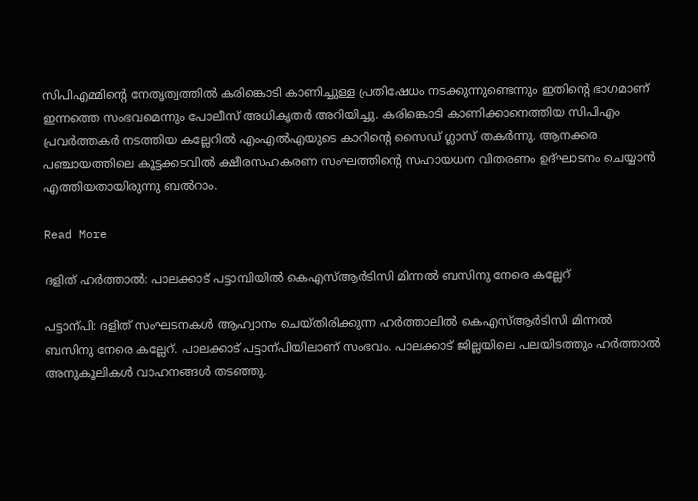സിപിഎമ്മിന്‍റെ നേതൃത്വത്തിൽ കരിങ്കൊടി കാണിച്ചുള്ള പ്രതിഷേധം നടക്കുന്നുണ്ടെന്നും ഇതിന്‍റെ ഭാഗമാണ് ഇന്നത്തെ സംഭവമെന്നും പോലീസ് അധികൃതർ അറിയിച്ചു. കരിങ്കൊടി കാണിക്കാനെത്തിയ സിപിഎം പ്രവർത്തകർ നടത്തിയ കല്ലേറിൽ എംഎൽഎയുടെ കാറിന്‍റെ സൈഡ് ഗ്ലാസ് തകർന്നു. ആനക്കര പഞ്ചായത്തിലെ കൂട്ടക്കടവിൽ ക്ഷീരസഹകരണ സംഘത്തിന്‍റെ സഹായധന വിതരണം ഉദ്ഘാടനം ചെയ്യാൻ എത്തിയതായിരുന്നു ബൽറാം.

Read More

ദളിത് ഹർത്താൽ: പാലക്കാട് പട്ടാമ്പിയിൽ കെഎസ്ആർടിസി മിന്നൽ ബസിനു നേരെ കല്ലേറ്

പട്ടാന്പി: ദളിത് സംഘടനകൾ ആഹ്വാനം ചെയ്തിരിക്കുന്ന ഹർത്താലിൽ കെഎസ്ആർടിസി മിന്നൽ ബസിനു നേരെ കല്ലേറ്. പാലക്കാട് പട്ടാന്പിയിലാണ് സംഭവം. പാലക്കാട് ജില്ലയിലെ പലയിടത്തും ഹർത്താൽ അനുകൂലികൾ വാഹനങ്ങൾ തടഞ്ഞു.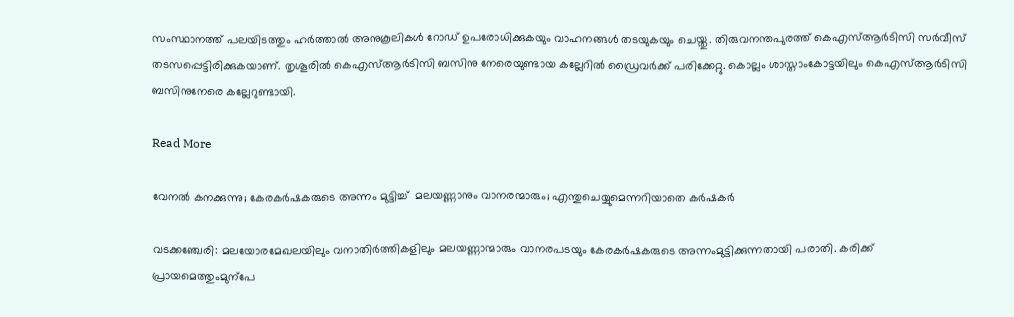സംസ്ഥാനത്ത് പലയിടത്തും ഹർത്താൽ അനുകൂലികൾ റോഡ് ഉപരോധിക്കുകയും വാഹനങ്ങൾ തടയുകയും ചെയ്തു. തിരുവനന്തപുരത്ത് കെഎസ്ആർടിസി സർവീസ് തടസപ്പെട്ടിരിക്കുകയാണ്. തൃശൂരിൽ കെഎസ്ആർടിസി ബസിനു നേരെയുണ്ടായ കല്ലേറിൽ ഡ്രൈവർക്ക് പരിക്കേറ്റു. കൊല്ലം ശാസ്താംകോട്ടയിലും കെഎസ്ആർടിസി ബസിനുനേരെ കല്ലേറുണ്ടായി.

Read More

വേനൽ കനക്കുന്നു; കേരകർഷകരുടെ അന്നം മുട്ടിച്ച്  മലയണ്ണാനും വാനരന്മാരും; എന്തുചെയ്യുമെന്നറിയാതെ കർഷകർ

വടക്കഞ്ചേരി: മലയോരമേഖലയിലും വനാതിർത്തികളിലും മലയണ്ണാന്മാരും വാനരപടയും കേരകർഷകരുടെ അന്നംമുട്ടിക്കുന്നതായി പരാതി. കരിക്ക് പ്രായമെത്തുംമുന്പേ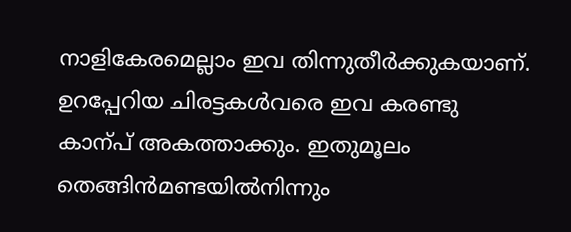നാളികേരമെല്ലാം ഇവ തിന്നുതീർക്കുകയാണ്. ഉറപ്പേറിയ ചിരട്ടകൾവരെ ഇവ കരണ്ടു കാന്പ് അകത്താക്കും. ഇതുമൂലം തെങ്ങിൻമണ്ടയിൽനിന്നും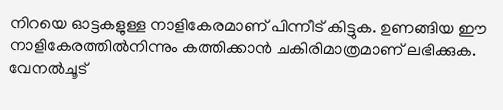നിറയെ ഓട്ടകളുള്ള നാളികേരമാണ് പിന്നീട് കിട്ടുക. ഉണങ്ങിയ ഈ നാളികേരത്തിൽനിന്നും കത്തിക്കാൻ ചകിരിമാത്രമാണ് ലഭിക്കുക. വേനൽചൂട്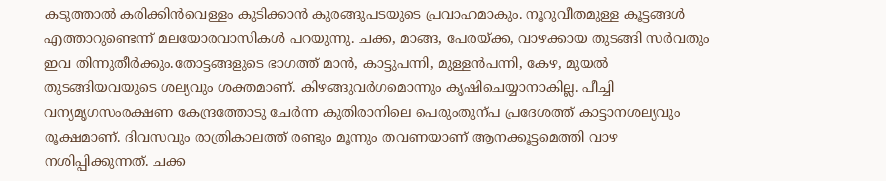കടുത്താൽ കരിക്കിൻവെള്ളം കുടിക്കാൻ കുരങ്ങുപടയുടെ പ്രവാഹമാകും. നൂറുവീതമുള്ള കൂട്ടങ്ങൾ എത്താറുണ്ടെന്ന് മലയോരവാസികൾ പറയുന്നു. ചക്ക, മാങ്ങ, പേരയ്ക്ക, വാഴക്കായ തുടങ്ങി സർവതും ഇവ തിന്നുതീർക്കും.തോട്ടങ്ങളുടെ ഭാഗത്ത് മാൻ, കാട്ടുപന്നി, മുള്ളൻപന്നി, കേഴ, മുയൽ തുടങ്ങിയവയുടെ ശല്യവും ശക്തമാണ്. കിഴങ്ങുവർഗമൊന്നും കൃഷിചെയ്യാനാകില്ല. പീച്ചി വന്യമൃഗസംരക്ഷണ കേന്ദ്രത്തോടു ചേർന്ന കുതിരാനിലെ പെരുംതുന്പ പ്രദേശത്ത് കാട്ടാനശല്യവും രൂക്ഷമാണ്. ദിവസവും രാത്രികാലത്ത് രണ്ടും മൂന്നും തവണയാണ് ആനക്കൂട്ടമെത്തി വാഴ നശിപ്പിക്കുന്നത്. ചക്ക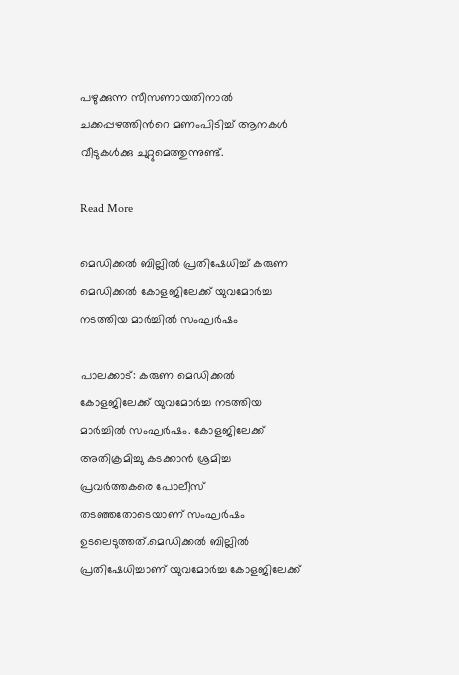പഴുക്കുന്ന സീസണായതിനാൽ ചക്കപ്പഴത്തിന്‍റെ മണംപിടിച്ച് ആനകൾ വീടുകൾക്കു ചുറ്റുമെത്തുന്നുണ്ട്.

Read More

മെഡിക്കൽ ബില്ലിൽ പ്രതിഷേധിച്ച് കരുണ മെഡിക്കൽ കോളജിലേക്ക് യുവമോർച്ച നടത്തിയ മാർച്ചിൽ സംഘർഷം

പാലക്കാട്: കരുണ മെഡിക്കൽ കോളജിലേക്ക് യുവമോർച്ച നടത്തിയ മാർച്ചിൽ സംഘർഷം. കോളജിലേക്ക് അതിക്രമിച്ചു കടക്കാൻ ശ്രമിച്ച പ്രവർത്തകരെ പോലീസ് തടഞ്ഞതോടെയാണ് സംഘർഷം ഉടലെടുത്തത്.മെഡിക്കൽ ബില്ലിൽ പ്രതിഷേധിച്ചാണ് യുവമോർച്ച കോളജിലേക്ക്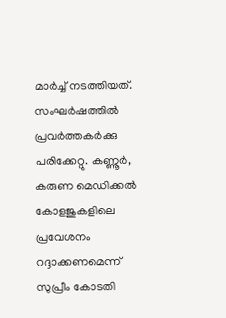മാർച്ച് നടത്തിയത്. സംഘർഷത്തിൽ പ്രവർത്തകർക്കു പരിക്കേറ്റു. കണ്ണൂർ, കരുണ മെഡിക്കൽ കോളജുകളിലെ പ്രവേശനം റദ്ദാക്കണമെന്ന് സുപ്രീം കോടതി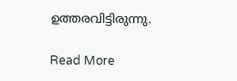ഉത്തരവിട്ടിരുന്നു.

Read More